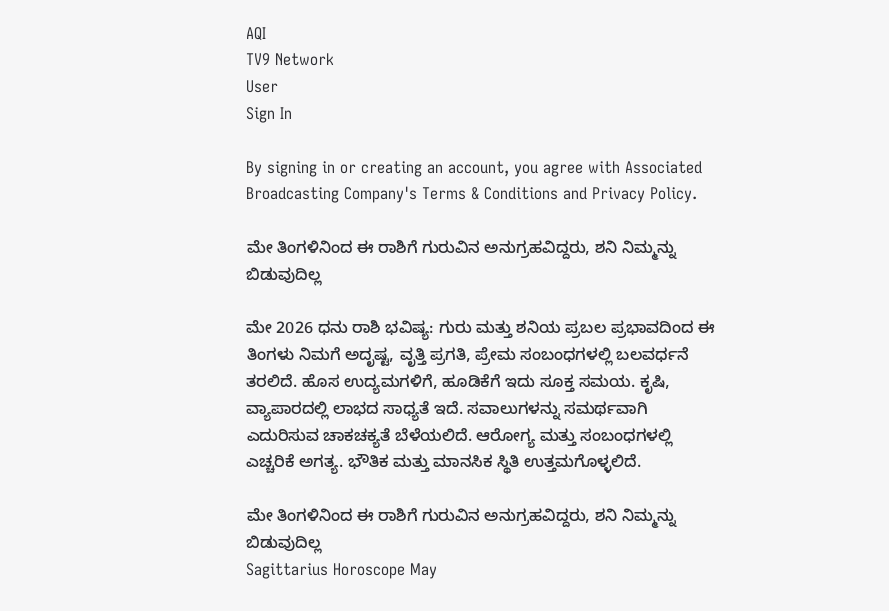AQI
TV9 Network
User
Sign In

By signing in or creating an account, you agree with Associated Broadcasting Company's Terms & Conditions and Privacy Policy.

ಮೇ ತಿಂಗಳಿನಿಂದ ಈ ರಾಶಿಗೆ ಗುರುವಿನ ಅನುಗ್ರಹವಿದ್ದರು, ಶನಿ ನಿಮ್ಮನ್ನು ಬಿಡುವುದಿಲ್ಲ

ಮೇ 2026 ಧನು ರಾಶಿ ಭವಿಷ್ಯ: ಗುರು ಮತ್ತು ಶನಿಯ ಪ್ರಬಲ ಪ್ರಭಾವದಿಂದ ಈ ತಿಂಗಳು ನಿಮಗೆ ಅದೃಷ್ಟ, ವೃತ್ತಿ ಪ್ರಗತಿ, ಪ್ರೇಮ ಸಂಬಂಧಗಳಲ್ಲಿ ಬಲವರ್ಧನೆ ತರಲಿದೆ. ಹೊಸ ಉದ್ಯಮಗಳಿಗೆ, ಹೂಡಿಕೆಗೆ ಇದು ಸೂಕ್ತ ಸಮಯ. ಕೃಷಿ, ವ್ಯಾಪಾರದಲ್ಲಿ ಲಾಭದ ಸಾಧ್ಯತೆ ಇದೆ. ಸವಾಲುಗಳನ್ನು ಸಮರ್ಥವಾಗಿ ಎದುರಿಸುವ ಚಾಕಚಕ್ಯತೆ ಬೆಳೆಯಲಿದೆ. ಆರೋಗ್ಯ ಮತ್ತು ಸಂಬಂಧಗಳಲ್ಲಿ ಎಚ್ಚರಿಕೆ ಅಗತ್ಯ. ಭೌತಿಕ ಮತ್ತು ಮಾನಸಿಕ ಸ್ಥಿತಿ ಉತ್ತಮಗೊಳ್ಳಲಿದೆ.

ಮೇ ತಿಂಗಳಿನಿಂದ ಈ ರಾಶಿಗೆ ಗುರುವಿನ ಅನುಗ್ರಹವಿದ್ದರು, ಶನಿ ನಿಮ್ಮನ್ನು ಬಿಡುವುದಿಲ್ಲ
Sagittarius Horoscope May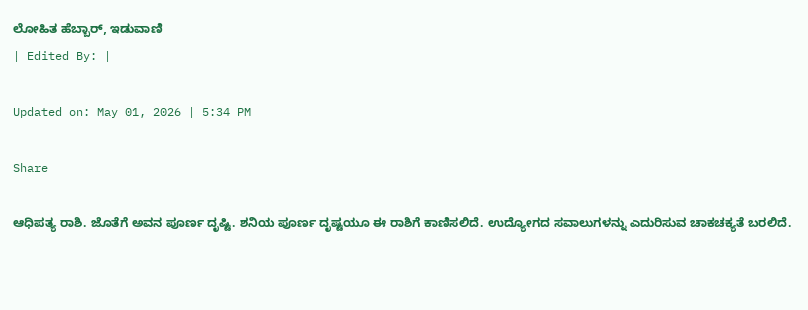ಲೋಹಿತ ಹೆಬ್ಬಾರ್, ಇಡುವಾಣಿ
| Edited By: |

Updated on: May 01, 2026 | 5:34 PM

Share

ಆಧಿಪತ್ಯ ರಾಶಿ. ಜೊತೆಗೆ ಅವನ ಪೂರ್ಣ ದೃಷ್ಟಿ. ಶನಿಯ ಪೂರ್ಣ ದೃಷ್ಟಯೂ ಈ ರಾಶಿಗೆ ಕಾಣಿಸಲಿದೆ. ಉದ್ಯೋಗದ ಸವಾಲುಗಳನ್ನು ಎದುರಿಸುವ ಚಾಕಚಕ್ಯತೆ ಬರಲಿದೆ.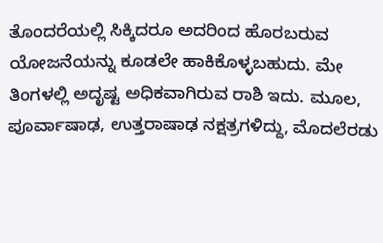ತೊಂದರೆಯಲ್ಲಿ ಸಿಕ್ಕಿದರೂ ಅದರಿಂದ ಹೊರಬರುವ ಯೋಜನೆಯನ್ನು ಕೂಡಲೇ ಹಾಕಿಕೊಳ್ಳಬಹುದು. ಮೇ ತಿಂಗಳಲ್ಲಿ ಅದೃಷ್ಟ ಅಧಿಕವಾಗಿರುವ ರಾಶಿ ಇದು. ಮೂಲ, ಪೂರ್ವಾಷಾಢ, ಉತ್ತರಾಷಾಢ ನಕ್ಷತ್ರಗಳಿದ್ದು, ಮೊದಲೆರಡು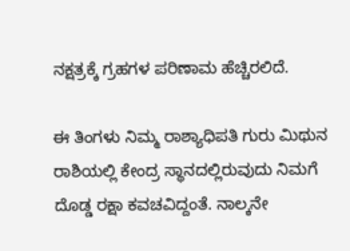ನಕ್ಷತ್ರಕ್ಕೆ ಗ್ರಹಗಳ ಪರಿಣಾಮ ಹೆಚ್ಚಿರಲಿದೆ.

ಈ ತಿಂಗಳು ನಿಮ್ಮ ರಾಶ್ಯಾಧಿಪತಿ ಗುರು ಮಿಥುನ ರಾಶಿಯಲ್ಲಿ ಕೇಂದ್ರ ಸ್ಥಾನದಲ್ಲಿರುವುದು ನಿಮಗೆ ದೊಡ್ಡ ರಕ್ಷಾ ಕವಚವಿದ್ದಂತೆ. ನಾಲ್ಕನೇ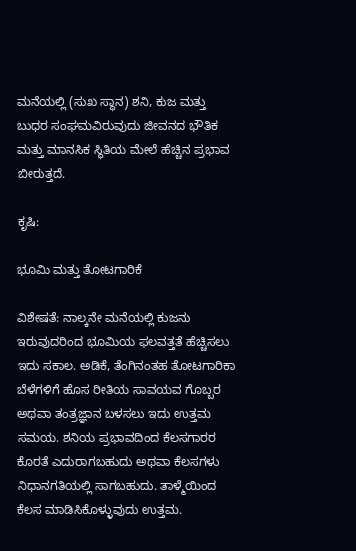ಮನೆಯಲ್ಲಿ (ಸುಖ ಸ್ಥಾನ) ಶನಿ, ಕುಜ ಮತ್ತು ಬುಧರ ಸಂಘಮವಿರುವುದು ಜೀವನದ ಭೌತಿಕ ಮತ್ತು ಮಾನಸಿಕ ಸ್ಥಿತಿಯ ಮೇಲೆ ಹೆಚ್ಚಿನ ಪ್ರಭಾವ ಬೀರುತ್ತದೆ.

ಕೃಷಿ:

ಭೂಮಿ ಮತ್ತು ತೋಟಗಾರಿಕೆ

ವಿಶೇಷತೆ: ನಾಲ್ಕನೇ ಮನೆಯಲ್ಲಿ ಕುಜನು ಇರುವುದರಿಂದ ಭೂಮಿಯ ಫಲವತ್ತತೆ ಹೆಚ್ಚಿಸಲು ಇದು ಸಕಾಲ. ಅಡಿಕೆ, ತೆಂಗಿನಂತಹ ತೋಟಗಾರಿಕಾ ಬೆಳೆಗಳಿಗೆ ಹೊಸ ರೀತಿಯ ಸಾವಯವ ಗೊಬ್ಬರ ಅಥವಾ ತಂತ್ರಜ್ಞಾನ ಬಳಸಲು ಇದು ಉತ್ತಮ ಸಮಯ. ಶನಿಯ ಪ್ರಭಾವದಿಂದ ಕೆಲಸಗಾರರ ಕೊರತೆ ಎದುರಾಗಬಹುದು ಅಥವಾ ಕೆಲಸಗಳು ನಿಧಾನಗತಿಯಲ್ಲಿ ಸಾಗಬಹುದು. ತಾಳ್ಮೆಯಿಂದ ಕೆಲಸ ಮಾಡಿಸಿಕೊಳ್ಳುವುದು ಉತ್ತಮ.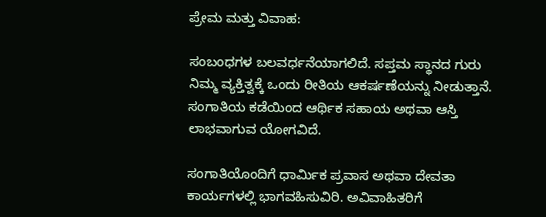ಪ್ರೇಮ ಮತ್ತು ವಿವಾಹ:

ಸಂಬಂಧಗಳ ಬಲವರ್ಧನೆಯಾಗಲಿದೆ. ಸಪ್ತಮ ಸ್ಥಾನದ ಗುರು ನಿಮ್ಮ ವ್ಯಕ್ತಿತ್ವಕ್ಕೆ ಒಂದು ರೀತಿಯ ಆಕರ್ಷಣೆಯನ್ನು ನೀಡುತ್ತಾನೆ. ಸಂಗಾತಿಯ ಕಡೆಯಿಂದ ಆರ್ಥಿಕ ಸಹಾಯ ಅಥವಾ ಆಸ್ತಿ ಲಾಭವಾಗುವ ಯೋಗವಿದೆ.

ಸಂಗಾತಿಯೊಂದಿಗೆ ಧಾರ್ಮಿಕ ಪ್ರವಾಸ ಅಥವಾ ದೇವತಾ ಕಾರ್ಯಗಳಲ್ಲಿ ಭಾಗವಹಿಸುವಿರಿ. ಅವಿವಾಹಿತರಿಗೆ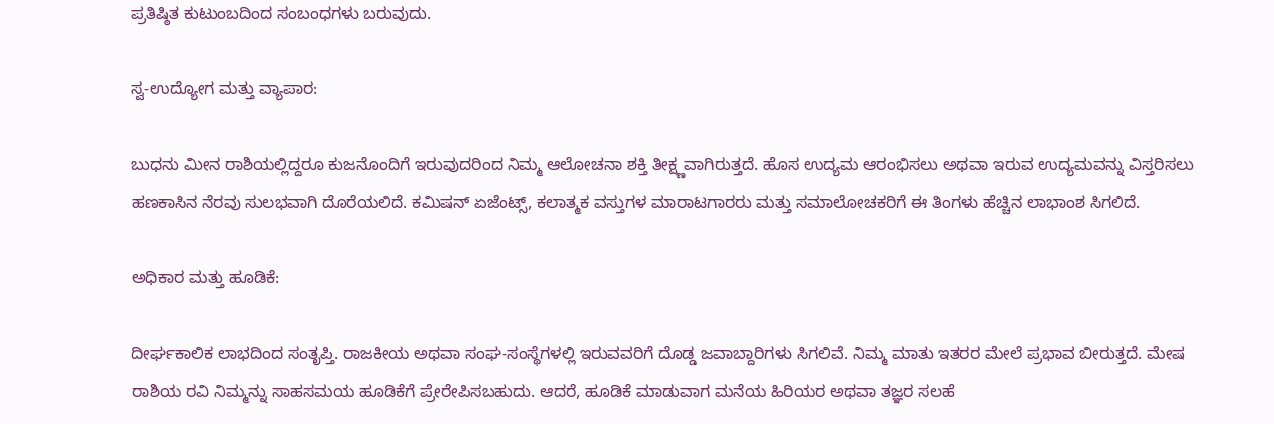ಪ್ರತಿಷ್ಠಿತ ಕುಟುಂಬದಿಂದ ಸಂಬಂಧಗಳು ಬರುವುದು.

ಸ್ವ-ಉದ್ಯೋಗ ಮತ್ತು ವ್ಯಾಪಾರ:

ಬುಧನು ಮೀನ ರಾಶಿಯಲ್ಲಿದ್ದರೂ ಕುಜನೊಂದಿಗೆ ಇರುವುದರಿಂದ ನಿಮ್ಮ ಆಲೋಚನಾ ಶಕ್ತಿ ತೀಕ್ಷ್ಣವಾಗಿರುತ್ತದೆ. ಹೊಸ ಉದ್ಯಮ ಆರಂಭಿಸಲು ಅಥವಾ ಇರುವ ಉದ್ಯಮವನ್ನು ವಿಸ್ತರಿಸಲು ಹಣಕಾಸಿನ ನೆರವು ಸುಲಭವಾಗಿ ದೊರೆಯಲಿದೆ. ಕಮಿಷನ್ ಏಜೆಂಟ್ಸ್, ಕಲಾತ್ಮಕ ವಸ್ತುಗಳ ಮಾರಾಟಗಾರರು ಮತ್ತು ಸಮಾಲೋಚಕರಿಗೆ ಈ ತಿಂಗಳು ಹೆಚ್ಚಿನ ಲಾಭಾಂಶ ಸಿಗಲಿದೆ.

ಅಧಿಕಾರ ಮತ್ತು ಹೂಡಿಕೆ:

ದೀರ್ಘಕಾಲಿಕ ಲಾಭದಿಂದ ಸಂತೃಪ್ತಿ. ರಾಜಕೀಯ ಅಥವಾ ಸಂಘ-ಸಂಸ್ಥೆಗಳಲ್ಲಿ ಇರುವವರಿಗೆ ದೊಡ್ಡ ಜವಾಬ್ದಾರಿಗಳು ಸಿಗಲಿವೆ. ನಿಮ್ಮ ಮಾತು ಇತರರ ಮೇಲೆ ಪ್ರಭಾವ ಬೀರುತ್ತದೆ. ಮೇಷ ರಾಶಿಯ ರವಿ ನಿಮ್ಮನ್ನು ಸಾಹಸಮಯ ಹೂಡಿಕೆಗೆ ಪ್ರೇರೇಪಿಸಬಹುದು. ಆದರೆ, ಹೂಡಿಕೆ ಮಾಡುವಾಗ ಮನೆಯ ಹಿರಿಯರ ಅಥವಾ ತಜ್ಞರ ಸಲಹೆ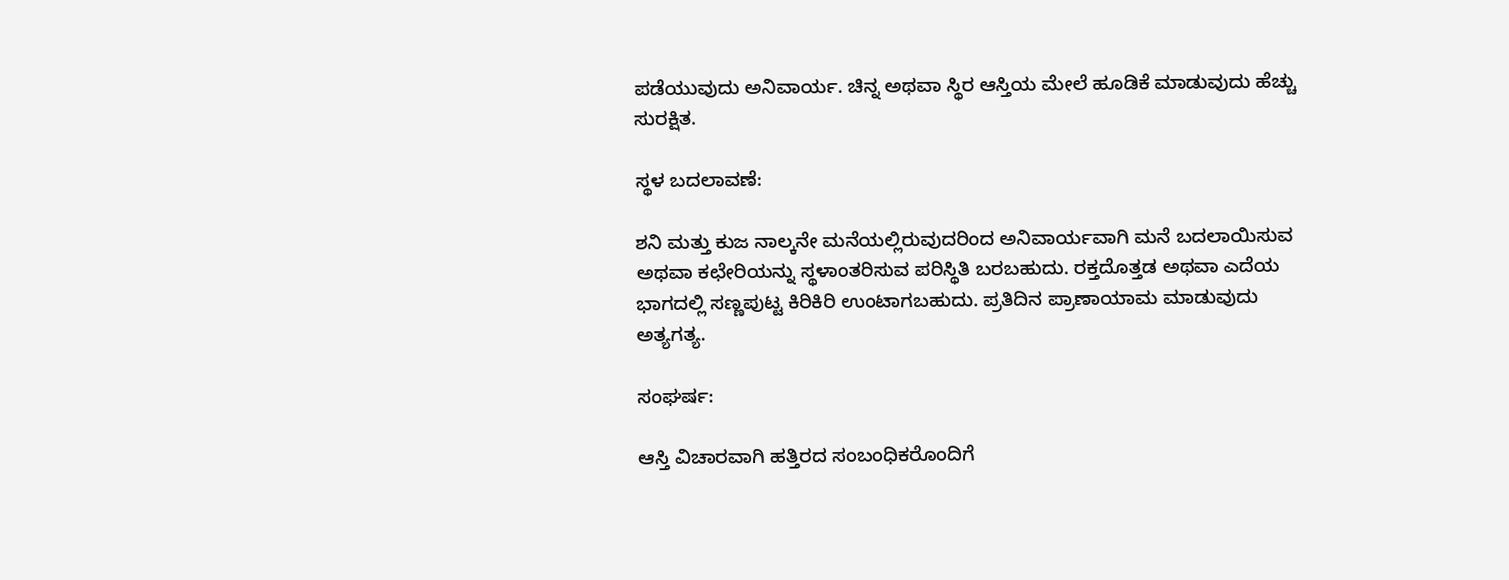ಪಡೆಯುವುದು ಅನಿವಾರ್ಯ. ಚಿನ್ನ ಅಥವಾ ಸ್ಥಿರ ಆಸ್ತಿಯ ಮೇಲೆ ಹೂಡಿಕೆ ಮಾಡುವುದು ಹೆಚ್ಚು ಸುರಕ್ಷಿತ.

ಸ್ಥಳ ಬದಲಾವಣೆ:

ಶನಿ ಮತ್ತು ಕುಜ ನಾಲ್ಕನೇ ಮನೆಯಲ್ಲಿರುವುದರಿಂದ ಅನಿವಾರ್ಯವಾಗಿ ಮನೆ ಬದಲಾಯಿಸುವ ಅಥವಾ ಕಛೇರಿಯನ್ನು ಸ್ಥಳಾಂತರಿಸುವ ಪರಿಸ್ಥಿತಿ ಬರಬಹುದು. ರಕ್ತದೊತ್ತಡ ಅಥವಾ ಎದೆಯ ಭಾಗದಲ್ಲಿ ಸಣ್ಣಪುಟ್ಟ ಕಿರಿಕಿರಿ ಉಂಟಾಗಬಹುದು. ಪ್ರತಿದಿನ ಪ್ರಾಣಾಯಾಮ ಮಾಡುವುದು ಅತ್ಯಗತ್ಯ.

ಸಂಘರ್ಷ:

ಆಸ್ತಿ ವಿಚಾರವಾಗಿ ಹತ್ತಿರದ ಸಂಬಂಧಿಕರೊಂದಿಗೆ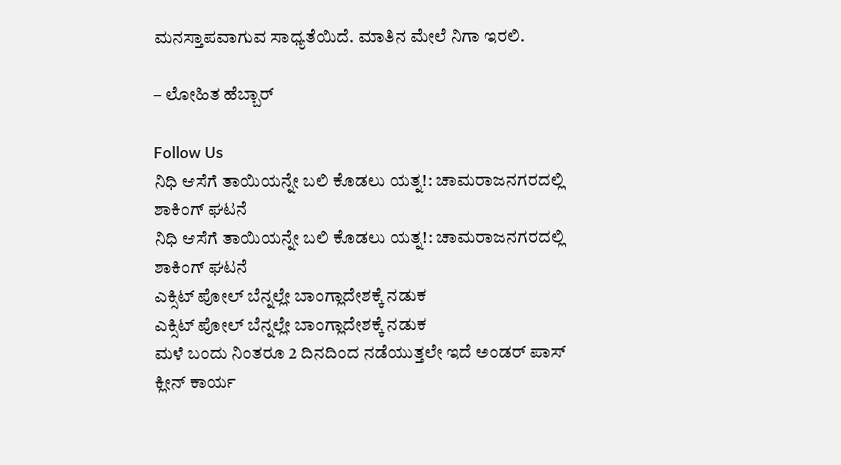ಮನಸ್ತಾಪವಾಗುವ ಸಾಧ್ಯತೆಯಿದೆ. ಮಾತಿನ ಮೇಲೆ ನಿಗಾ ಇರಲಿ.

– ಲೋಹಿತ ಹೆಬ್ಬಾರ್

Follow Us
ನಿಧಿ ಆಸೆಗೆ ತಾಯಿಯನ್ನೇ ಬಲಿ ಕೊಡಲು ಯತ್ನ!: ಚಾಮರಾಜನಗರದಲ್ಲಿ ಶಾಕಿಂಗ್ ಘಟನೆ
ನಿಧಿ ಆಸೆಗೆ ತಾಯಿಯನ್ನೇ ಬಲಿ ಕೊಡಲು ಯತ್ನ!: ಚಾಮರಾಜನಗರದಲ್ಲಿ ಶಾಕಿಂಗ್ ಘಟನೆ
ಎಕ್ಸಿಟ್ ಪೋಲ್ ಬೆನ್ನಲ್ಲೇ ಬಾಂಗ್ಲಾದೇಶಕ್ಕೆ ನಡುಕ
ಎಕ್ಸಿಟ್ ಪೋಲ್ ಬೆನ್ನಲ್ಲೇ ಬಾಂಗ್ಲಾದೇಶಕ್ಕೆ ನಡುಕ
ಮಳೆ ಬಂದು ನಿಂತರೂ 2 ದಿನದಿಂದ ನಡೆಯುತ್ತಲೇ ಇದೆ ಅಂಡರ್ ಪಾಸ್ ಕ್ಲೀನ್ ಕಾರ್ಯ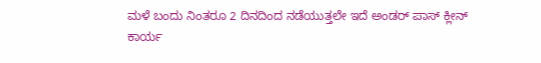ಮಳೆ ಬಂದು ನಿಂತರೂ 2 ದಿನದಿಂದ ನಡೆಯುತ್ತಲೇ ಇದೆ ಅಂಡರ್ ಪಾಸ್ ಕ್ಲೀನ್ ಕಾರ್ಯ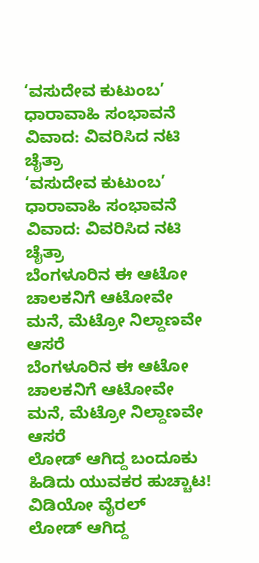‘ವಸುದೇವ ಕುಟುಂಬ’ ಧಾರಾವಾಹಿ ಸಂಭಾವನೆ ವಿವಾದ: ವಿವರಿಸಿದ ನಟಿ ಚೈತ್ರಾ
‘ವಸುದೇವ ಕುಟುಂಬ’ ಧಾರಾವಾಹಿ ಸಂಭಾವನೆ ವಿವಾದ: ವಿವರಿಸಿದ ನಟಿ ಚೈತ್ರಾ
ಬೆಂಗಳೂರಿನ ಈ ಆಟೋ ಚಾಲಕನಿಗೆ ಆಟೋವೇ ಮನೆ, ಮೆಟ್ರೋ ನಿಲ್ದಾಣವೇ ಆಸರೆ
ಬೆಂಗಳೂರಿನ ಈ ಆಟೋ ಚಾಲಕನಿಗೆ ಆಟೋವೇ ಮನೆ, ಮೆಟ್ರೋ ನಿಲ್ದಾಣವೇ ಆಸರೆ
ಲೋಡ್ ಆಗಿದ್ದ ಬಂದೂಕು ಹಿಡಿದು ಯುವಕರ ಹುಚ್ಚಾಟ! ವಿಡಿಯೋ ವೈರಲ್
ಲೋಡ್ ಆಗಿದ್ದ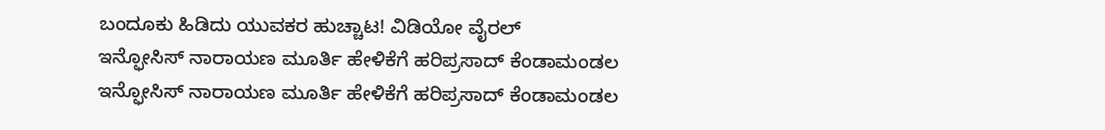ಬಂದೂಕು ಹಿಡಿದು ಯುವಕರ ಹುಚ್ಚಾಟ! ವಿಡಿಯೋ ವೈರಲ್
ಇನ್ಫೋಸಿಸ್ ನಾರಾಯಣ ಮೂರ್ತಿ ಹೇಳಿಕೆಗೆ ಹರಿಪ್ರಸಾದ್ ಕೆಂಡಾಮಂಡಲ
ಇನ್ಫೋಸಿಸ್ ನಾರಾಯಣ ಮೂರ್ತಿ ಹೇಳಿಕೆಗೆ ಹರಿಪ್ರಸಾದ್ ಕೆಂಡಾಮಂಡಲ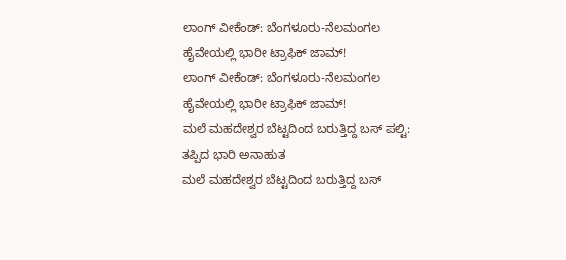ಲಾಂಗ್ ವೀಕೆಂಡ್: ಬೆಂಗಳೂರು-ನೆಲಮಂಗಲ ಹೈವೇಯಲ್ಲಿ ಭಾರೀ ಟ್ರಾಫಿಕ್ ಜಾಮ್!
ಲಾಂಗ್ ವೀಕೆಂಡ್: ಬೆಂಗಳೂರು-ನೆಲಮಂಗಲ ಹೈವೇಯಲ್ಲಿ ಭಾರೀ ಟ್ರಾಫಿಕ್ ಜಾಮ್!
ಮಲೆ ಮಹದೇಶ್ವರ ಬೆಟ್ಟದಿಂದ ಬರುತ್ತಿದ್ದ ಬಸ್ ಪಲ್ಟಿ: ತಪ್ಪಿದ ಭಾರಿ ಅನಾಹುತ
ಮಲೆ ಮಹದೇಶ್ವರ ಬೆಟ್ಟದಿಂದ ಬರುತ್ತಿದ್ದ ಬಸ್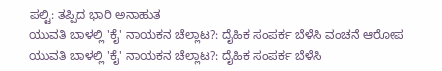ಪಲ್ಟಿ: ತಪ್ಪಿದ ಭಾರಿ ಅನಾಹುತ
ಯುವತಿ ಬಾಳಲ್ಲಿ 'ಕೈ' ನಾಯಕನ ಚೆಲ್ಲಾಟ?: ದೈಹಿಕ ಸಂಪರ್ಕ ಬೆಳೆಸಿ ವಂಚನೆ ಆರೋಪ
ಯುವತಿ ಬಾಳಲ್ಲಿ 'ಕೈ' ನಾಯಕನ ಚೆಲ್ಲಾಟ?: ದೈಹಿಕ ಸಂಪರ್ಕ ಬೆಳೆಸಿ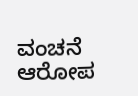ವಂಚನೆ ಆರೋಪ